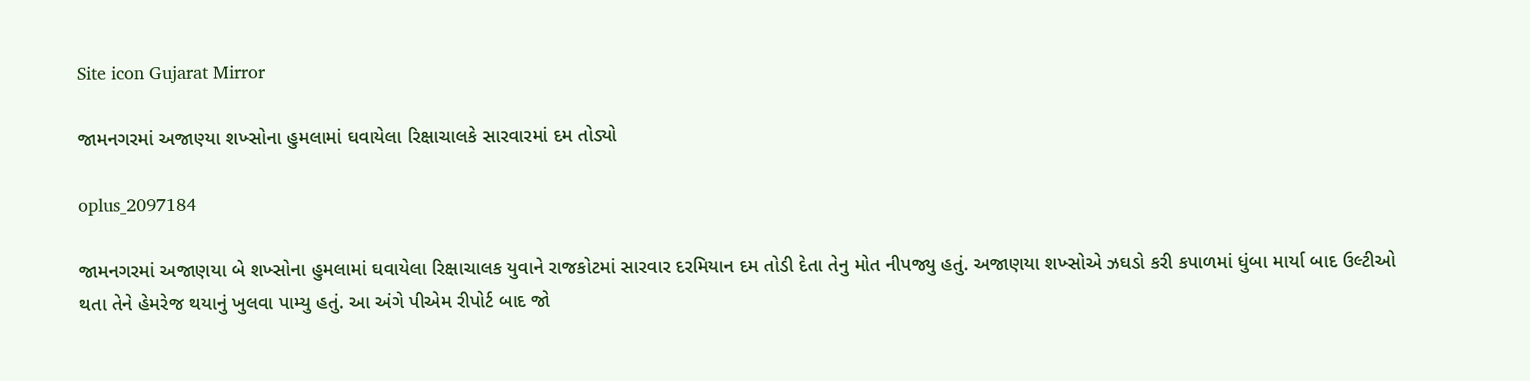Site icon Gujarat Mirror

જામનગરમાં અજાણ્યા શખ્સોના હુમલામાં ઘવાયેલા રિક્ષાચાલકે સારવારમાં દમ તોડ્યો

oplus_2097184

જામનગરમાં અજાણયા બે શખ્સોના હુમલામાં ઘવાયેલા રિક્ષાચાલક યુવાને રાજકોટમાં સારવાર દરમિયાન દમ તોડી દેતા તેનુ મોત નીપજ્યુ હતું. અજાણયા શખ્સોએ ઝઘડો કરી કપાળમાં ધુંબા માર્યા બાદ ઉલ્ટીઓ થતા તેને હેમરેજ થયાનું ખુલવા પામ્યુ હતું. આ અંગે પીએમ રીપોર્ટ બાદ જો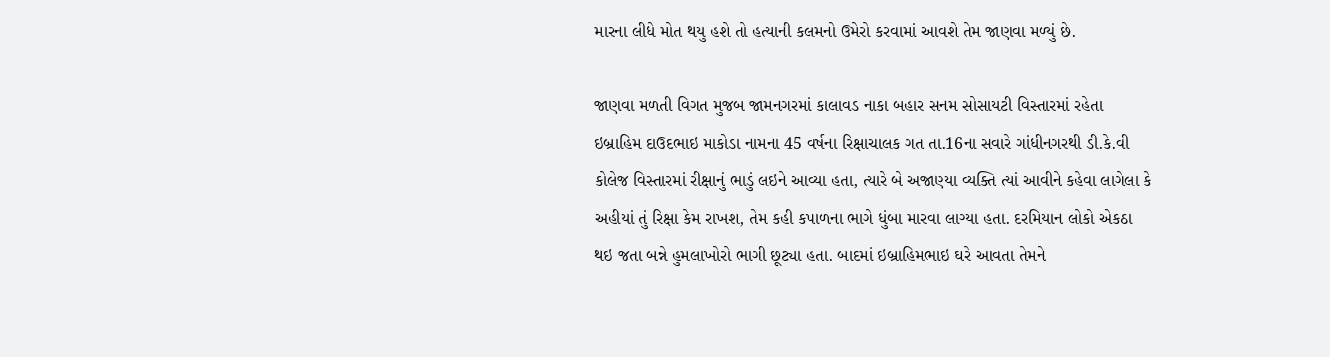મારના લીધે મોત થયુ હશે તો હત્યાની કલમનો ઉમેરો કરવામાં આવશે તેમ જાણવા મળ્યું છે.

જાણવા મળતી વિગત મુજબ જામનગરમાં કાલાવડ નાકા બહાર સનમ સોસાયટી વિસ્તારમાં રહેતા ઇબ્રાહિમ દાઉદભાઇ માકોડા નામના 45 વર્ષના રિક્ષાચાલક ગત તા.16ના સવારે ગાંધીનગરથી ડી.કે.વી કોલેજ વિસ્તારમાં રીક્ષાનું ભાડું લઇને આવ્યા હતા, ત્યારે બે અજાણ્યા વ્યક્તિ ત્યાં આવીને કહેવા લાગેલા કે અહીયાં તું રિક્ષા કેમ રાખશ, તેમ કહી કપાળના ભાગે ધુંબા મારવા લાગ્યા હતા. દરમિયાન લોકો એકઠા થઇ જતા બન્ને હુમલાખોરો ભાગી છૂટ્યા હતા. બાદમાં ઇબ્રાહિમભાઇ ઘરે આવતા તેમને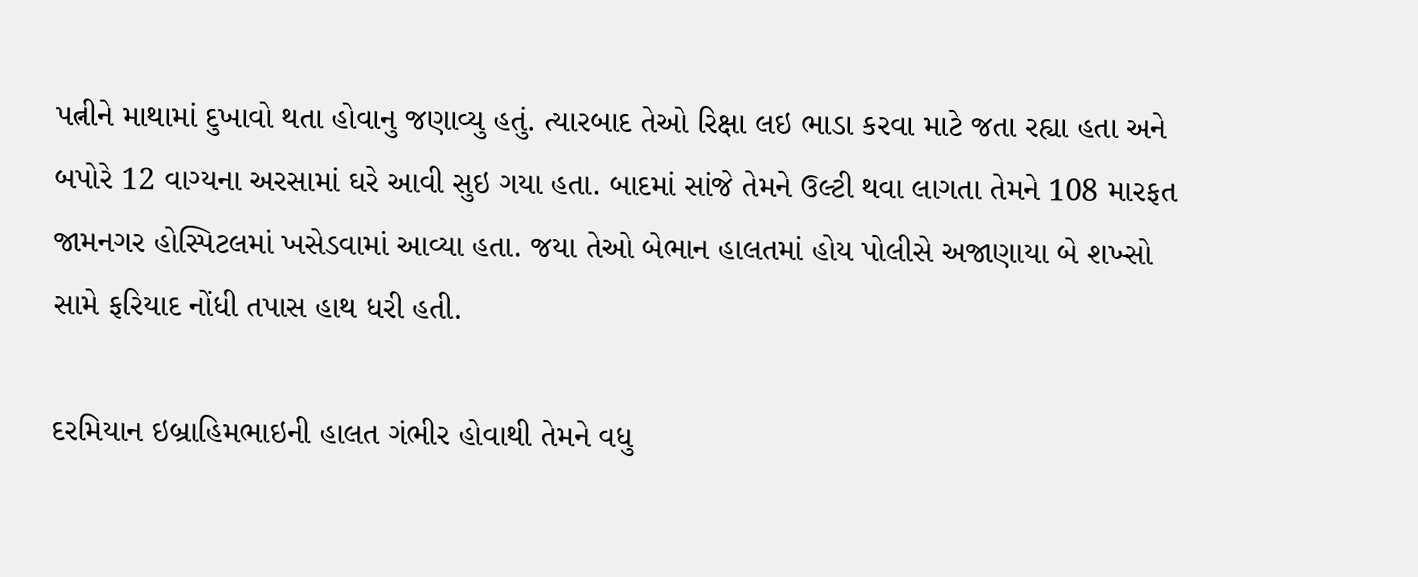પત્નીને માથામાં દુખાવો થતા હોવાનુ જણાવ્યુ હતું. ત્યારબાદ તેઓ રિક્ષા લઇ ભાડા કરવા માટે જતા રહ્યા હતા અને બપોરે 12 વાગ્યના અરસામાં ઘરે આવી સુઇ ગયા હતા. બાદમાં સાંજે તેમને ઉલ્ટી થવા લાગતા તેમને 108 મારફત જામનગર હોસ્પિટલમાં ખસેડવામાં આવ્યા હતા. જયા તેઓ બેભાન હાલતમાં હોય પોલીસે અજાણાયા બે શખ્સો સામે ફરિયાદ નોંધી તપાસ હાથ ધરી હતી.

દરમિયાન ઇબ્રાહિમભાઇની હાલત ગંભીર હોવાથી તેમને વધુ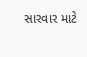સારવાર માટે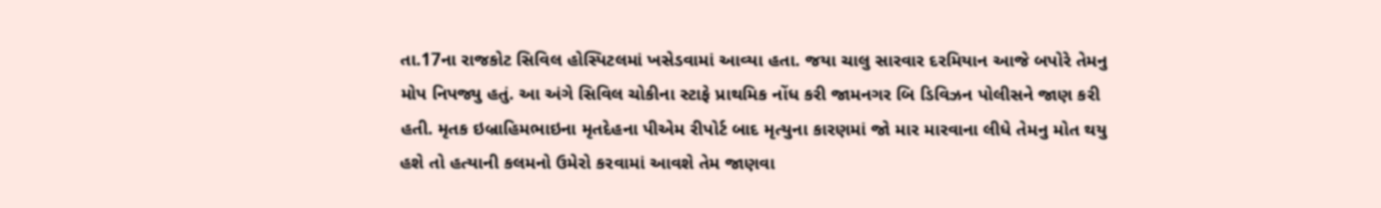તા.17ના રાજકોટ સિવિલ હોસ્પિટલમાં ખસેડવામાં આવ્યા હતા. જયા ચાલુ સારવાર દરમિયાન આજે બપોરે તેમનુ મોપ નિપજ્યુ હતું. આ અંગે સિવિલ ચોકીના સ્ટાફે પ્રાથમિક નોંધ કરી જામનગર બિ ડિવિઝન પોલીસને જાણ કરી હતી. મૃતક ઇબ્રાહિમભાઇના મૃતદેહના પીએમ રીપોર્ટ બાદ મૃત્યુના કારણમાં જો માર મારવાના લીધે તેમનુ મોત થયુ હશે તો હત્યાની કલમનો ઉમેરો કરવામાં આવશે તેમ જાણવા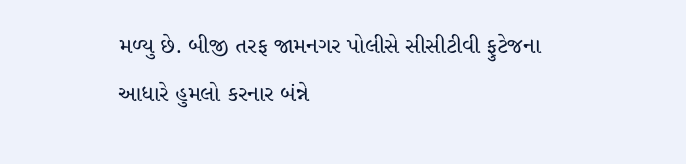મળ્યુ છે. બીજી તરફ જામનગર પોલીસે સીસીટીવી ફુટેજના આધારે હુમલો કરનાર બંન્ને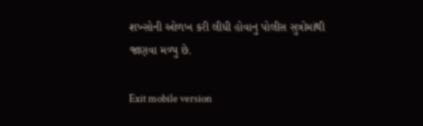શખ્સોની ઓળખ કરી લીધી હોવાનુ પોલીસ સુત્રોમાંથી જાણવા મળ્યુ છે.

Exit mobile version